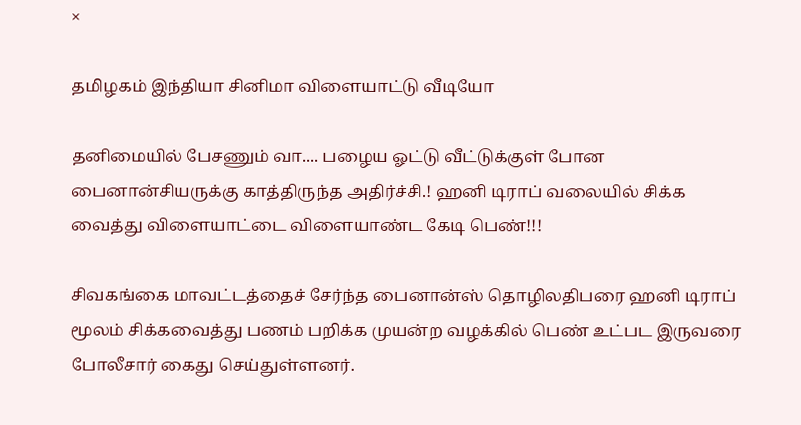×

தமிழகம் இந்தியா சினிமா விளையாட்டு வீடியோ

தனிமையில் பேசணும் வா.... பழைய ஓட்டு வீட்டுக்குள் போன பைனான்சியருக்கு காத்திருந்த அதிர்ச்சி.! ஹனி டிராப் வலையில் சிக்க வைத்து விளையாட்டை விளையாண்ட கேடி பெண்!!!

சிவகங்கை மாவட்டத்தைச் சேர்ந்த பைனான்ஸ் தொழிலதிபரை ஹனி டிராப் மூலம் சிக்கவைத்து பணம் பறிக்க முயன்ற வழக்கில் பெண் உட்பட இருவரை போலீசார் கைது செய்துள்ளனர்.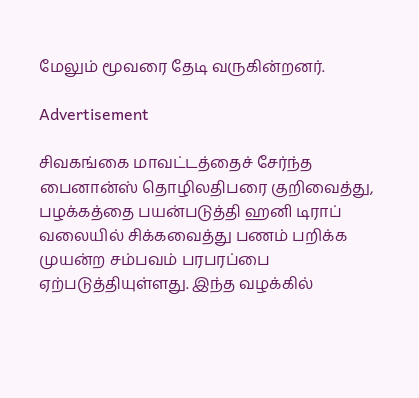மேலும் மூவரை தேடி வருகின்றனர்.

Advertisement

சிவகங்கை மாவட்டத்தைச் சேர்ந்த பைனான்ஸ் தொழிலதிபரை குறிவைத்து, பழக்கத்தை பயன்படுத்தி ஹனி டிராப் வலையில் சிக்கவைத்து பணம் பறிக்க முயன்ற சம்பவம் பரபரப்பை ஏற்படுத்தியுள்ளது. இந்த வழக்கில்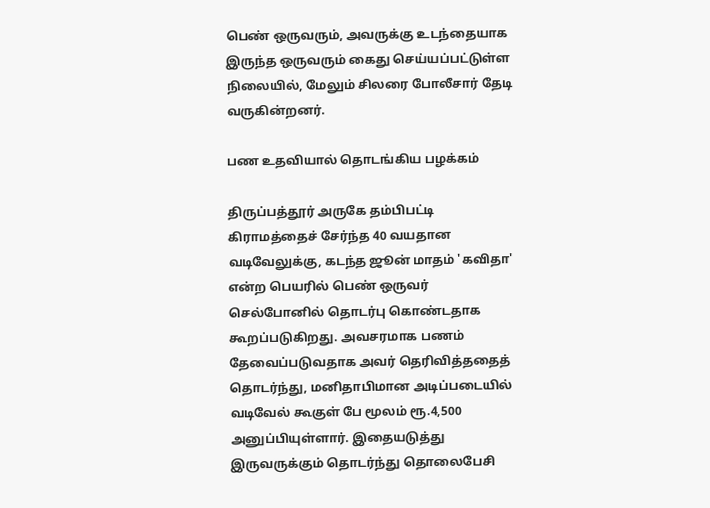பெண் ஒருவரும், அவருக்கு உடந்தையாக இருந்த ஒருவரும் கைது செய்யப்பட்டுள்ள நிலையில், மேலும் சிலரை போலீசார் தேடி வருகின்றனர்.

பண உதவியால் தொடங்கிய பழக்கம்

திருப்பத்தூர் அருகே தம்பிபட்டி கிராமத்தைச் சேர்ந்த 40 வயதான வடிவேலுக்கு, கடந்த ஜூன் மாதம் 'கவிதா' என்ற பெயரில் பெண் ஒருவர் செல்போனில் தொடர்பு கொண்டதாக கூறப்படுகிறது. அவசரமாக பணம் தேவைப்படுவதாக அவர் தெரிவித்ததைத் தொடர்ந்து, மனிதாபிமான அடிப்படையில் வடிவேல் கூகுள் பே மூலம் ரூ.4,500 அனுப்பியுள்ளார். இதையடுத்து இருவருக்கும் தொடர்ந்து தொலைபேசி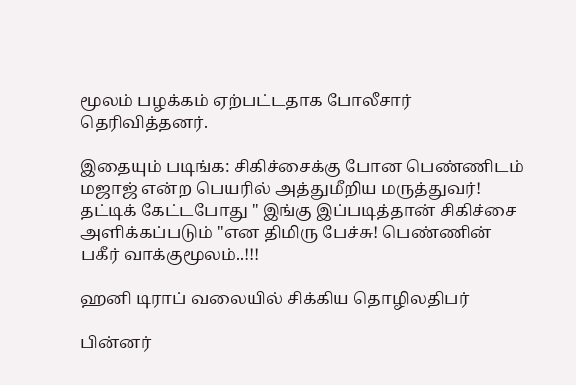மூலம் பழக்கம் ஏற்பட்டதாக போலீசார் தெரிவித்தனர்.

இதையும் படிங்க: சிகிச்சைக்கு போன பெண்ணிடம் மஜாஜ் என்ற பெயரில் அத்துமீறிய மருத்துவர்! தட்டிக் கேட்டபோது " இங்கு இப்படித்தான் சிகிச்சை அளிக்கப்படும் "என திமிரு பேச்சு! பெண்ணின் பகீர் வாக்குமூலம்..!!!

ஹனி டிராப் வலையில் சிக்கிய தொழிலதிபர்

பின்னர்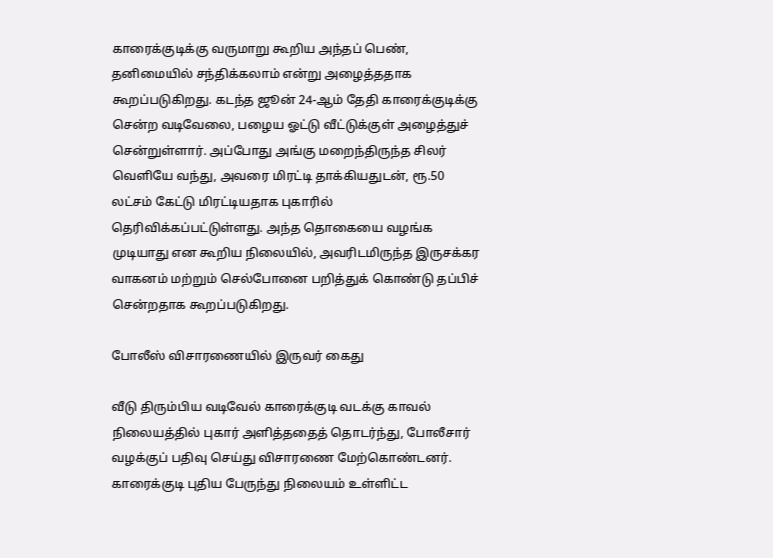காரைக்குடிக்கு வருமாறு கூறிய அந்தப் பெண், தனிமையில் சந்திக்கலாம் என்று அழைத்ததாக கூறப்படுகிறது. கடந்த ஜூன் 24-ஆம் தேதி காரைக்குடிக்கு சென்ற வடிவேலை, பழைய ஓட்டு வீட்டுக்குள் அழைத்துச் சென்றுள்ளார். அப்போது அங்கு மறைந்திருந்த சிலர் வெளியே வந்து, அவரை மிரட்டி தாக்கியதுடன், ரூ.50 லட்சம் கேட்டு மிரட்டியதாக புகாரில் தெரிவிக்கப்பட்டுள்ளது. அந்த தொகையை வழங்க முடியாது என கூறிய நிலையில், அவரிடமிருந்த இருசக்கர வாகனம் மற்றும் செல்போனை பறித்துக் கொண்டு தப்பிச் சென்றதாக கூறப்படுகிறது.

போலீஸ் விசாரணையில் இருவர் கைது

வீடு திரும்பிய வடிவேல் காரைக்குடி வடக்கு காவல் நிலையத்தில் புகார் அளித்ததைத் தொடர்ந்து, போலீசார் வழக்குப் பதிவு செய்து விசாரணை மேற்கொண்டனர். காரைக்குடி புதிய பேருந்து நிலையம் உள்ளிட்ட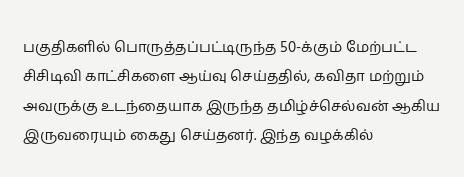பகுதிகளில் பொருத்தப்பட்டிருந்த 50-க்கும் மேற்பட்ட சிசிடிவி காட்சிகளை ஆய்வு செய்ததில், கவிதா மற்றும் அவருக்கு உடந்தையாக இருந்த தமிழ்ச்செல்வன் ஆகிய இருவரையும் கைது செய்தனர். இந்த வழக்கில்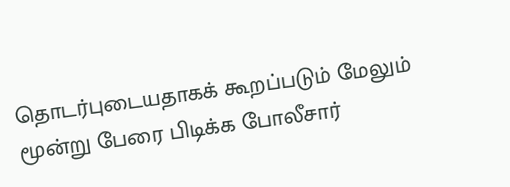தொடர்புடையதாகக் கூறப்படும் மேலும் மூன்று பேரை பிடிக்க போலீசார்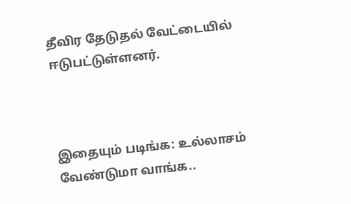தீவிர தேடுதல் வேட்டையில் ஈடுபட்டுள்ளனர்.



இதையும் படிங்க: உல்லாசம் வேண்டுமா வாங்க..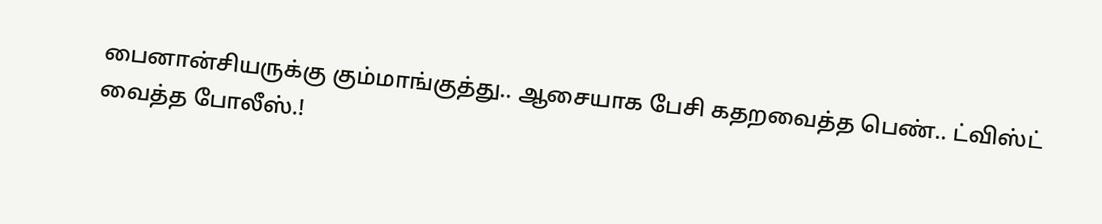பைனான்சியருக்கு கும்மாங்குத்து.. ஆசையாக பேசி கதறவைத்த பெண்.. ட்விஸ்ட் வைத்த போலீஸ்.!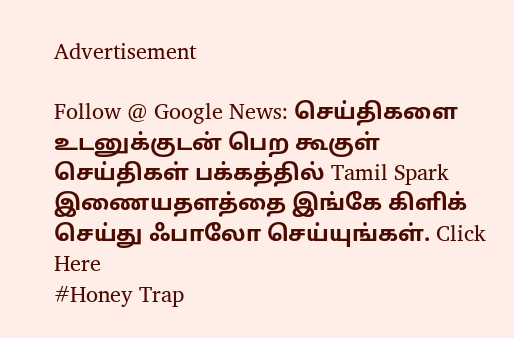Advertisement

Follow @ Google News: செய்திகளை உடனுக்குடன் பெற கூகுள் செய்திகள் பக்கத்தில் Tamil Spark இணையதளத்தை இங்கே கிளிக் செய்து ஃபாலோ செய்யுங்கள். Click Here
#Honey Trap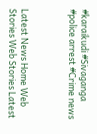#karaikudi #Sivaganga #police arrest #Crime news



Latest News Home Web Stories Web Stories Latest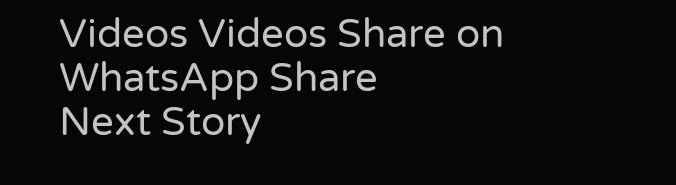Videos Videos Share on WhatsApp Share
Next Story